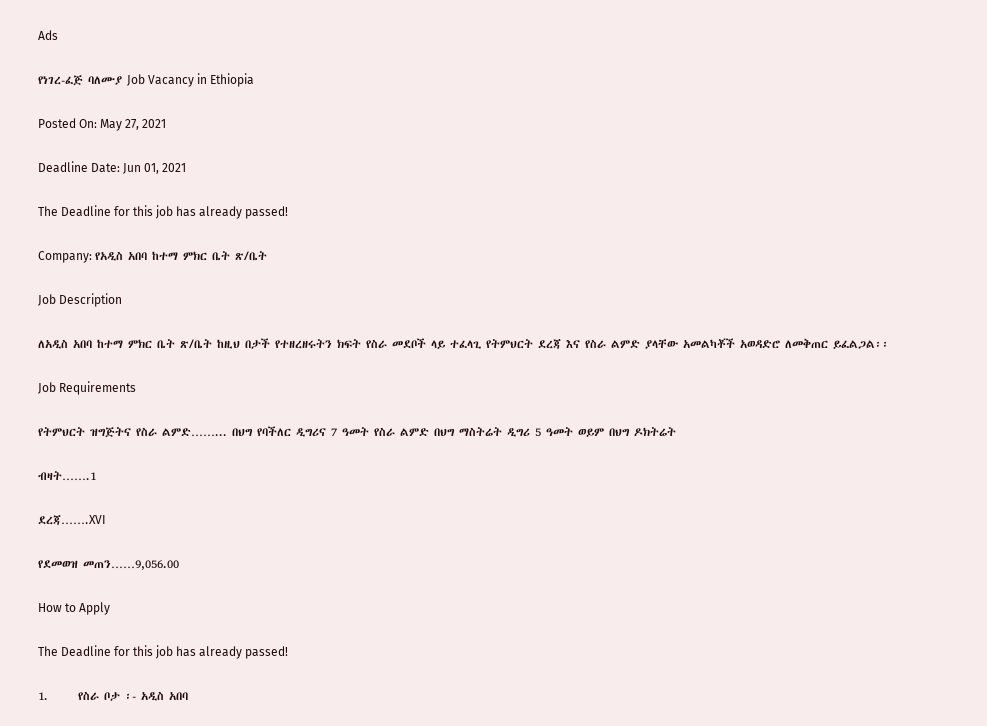Ads

የነገረ-ፈጅ ባለሙያ Job Vacancy in Ethiopia

Posted On: May 27, 2021

Deadline Date: Jun 01, 2021

The Deadline for this job has already passed!

Company: የአዲስ አበባ ከተማ ምክር ቤት ጽ/ቤት

Job Description

ለአዲስ አበባ ከተማ ምክር ቤት ጽ/ቤት ከዚህ በታች የተዘረዘሩትን ክፍት የስራ መደቦች ላይ ተፈላጊ የትምህርት ደረጃ እና የስራ ልምድ ያላቸው አመልካቾች አወዳድሮ ለመቅጠር ይፈልጋል፡፡

Job Requirements

የትምህርት ዝግጅትና የስራ ልምድ……... በህግ የባችለር ዲግሪና 7 ዓመት የስራ ልምድ በህግ ማስትሬት ዲግሪ 5 ዓመት ወይም በህግ ዶክትሬት

ብዛት…….1

ደረጃ…….XVI

የደመወዝ መጠን……9,056.00

How to Apply

The Deadline for this job has already passed!

1.      የስራ ቦታ ፡- አዲስ አበባ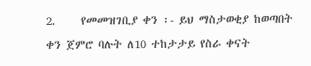2.     የመመዝገቢያ ቀን ፡- ይህ ማስታወቂያ ከወጣበት ቀን ጀምሮ ባሉት ለ10 ተከታታይ የስራ ቀናት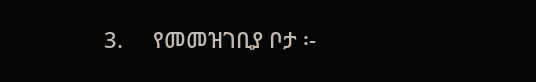3.     የመመዝገቢያ ቦታ ፡-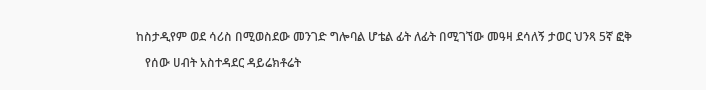ከስታዲየም ወደ ሳሪስ በሚወስደው መንገድ ግሎባል ሆቴል ፊት ለፊት በሚገኘው መዓዛ ደሳለኝ ታወር ህንጻ 5ኛ ፎቅ

   የሰው ሀብት አስተዳደር ዳይሬክቶሬት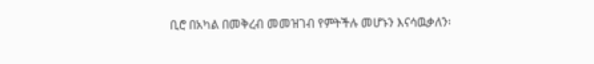ቢሮ በአካል በመቅረብ መመዝገብ የምትችሉ መሆኑን እናሳዉቃለን፡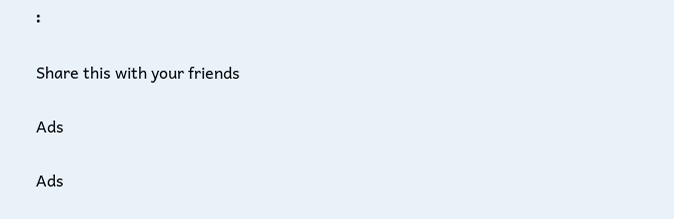፡

Share this with your friends

Ads

Ads